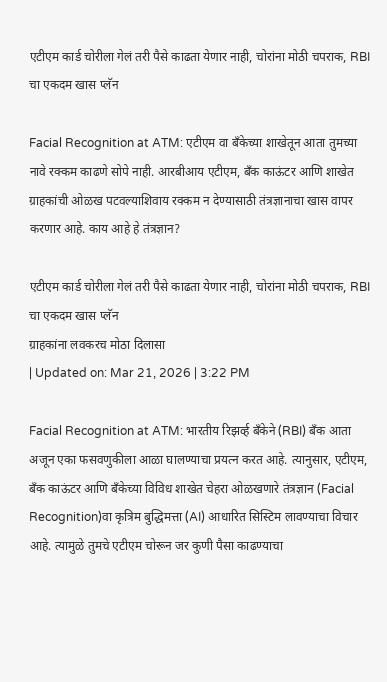एटीएम कार्ड चोरीला गेलं तरी पैसे काढता येणार नाही, चोरांना मोठी चपराक, RBI चा एकदम खास प्लॅन

Facial Recognition at ATM: एटीएम वा बँकेच्या शाखेतून आता तुमच्या नावे रक्कम काढणे सोपे नाही. आरबीआय एटीएम, बँक काऊंटर आणि शाखेत ग्राहकांची ओळख पटवल्याशिवाय रक्कम न देण्यासाठी तंत्रज्ञानाचा खास वापर करणार आहे. काय आहे हे तंत्रज्ञान?

एटीएम कार्ड चोरीला गेलं तरी पैसे काढता येणार नाही, चोरांना मोठी चपराक, RBI चा एकदम खास प्लॅन
ग्राहकांना लवकरच मोठा दिलासा
| Updated on: Mar 21, 2026 | 3:22 PM

Facial Recognition at ATM: भारतीय रिझर्व्ह बँकेने (RBI) बँक आता अजून एका फसवणुकीला आळा घालण्याचा प्रयत्न करत आहे. त्यानुसार, एटीएम, बँक काऊंटर आणि बँकेच्या विविध शाखेत चेहरा ओळखणारे तंत्रज्ञान (Facial Recognition)वा कृत्रिम बुद्धिमत्ता (AI) आधारित सिस्टिम लावण्याचा विचार आहे. त्यामुळे तुमचे एटीएम चोरून जर कुणी पैसा काढण्याचा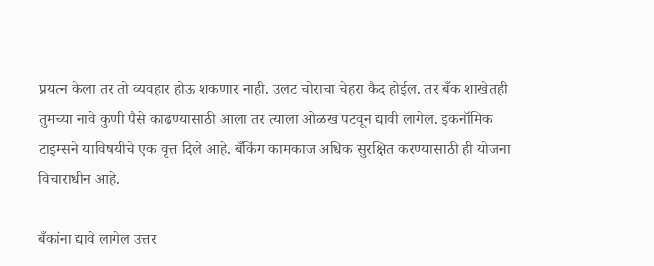प्रयत्न केला तर तो व्यवहार होऊ शकणार नाही. उलट चोराचा चेहरा कैद होईल. तर बँक शाखेतही तुमच्या नावे कुणी पैसे काढण्यासाठी आला तर त्याला ओळख पटवून द्यावी लागेल. इकनॉमिक टाइम्सने याविषयीचे एक वृत्त दिले आहे. बँकिंग कामकाज अधिक सुरक्षित करण्यासाठी ही योजना विचाराधीन आहे.

बँकांना द्यावे लागेल उत्तर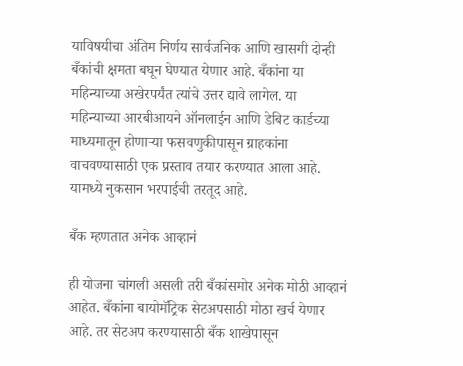याविषयीचा अंतिम निर्णय सार्वजनिक आणि खासगी दोन्ही बँकांची क्षमता बघून घेण्यात येणार आहे. बँकांना या महिन्याच्या अखेरपर्यंत त्यांचे उत्तर द्यावे लागेल. या महिन्याच्या आरबीआयने ऑनलाईन आणि डेबिट कार्डच्या माध्यमातून होणाऱ्या फसवणुकीपासून ग्राहकांना वाचवण्यासाठी एक प्रस्ताव तयार करण्यात आला आहे. यामध्ये नुकसान भरपाईची तरतूद आहे.

बँक म्हणतात अनेक आव्हानं

ही योजना चांगली असली तरी बँकांसमोर अनेक मोठी आव्हानं आहेत. बँकांना बायोमॅट्रिक सेटअपसाठी मोठा खर्च येणार आहे. तर सेटअप करण्यासाठी बँक शाखेपासून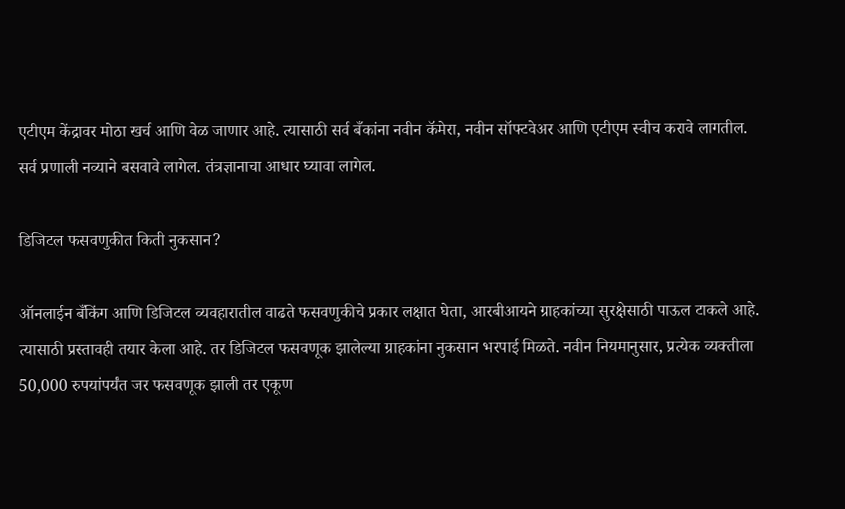एटीएम केंद्रावर मोठा खर्च आणि वेळ जाणार आहे. त्यासाठी सर्व बँकांना नवीन कॅमेरा, नवीन सॉफ्टवेअर आणि एटीएम स्वीच करावे लागतील. सर्व प्रणाली नव्याने बसवावे लागेल. तंत्रज्ञानाचा आधार घ्यावा लागेल.

डिजिटल फसवणुकीत किती नुकसान?

ऑनलाईन बँकिंग आणि डिजिटल व्यवहारातील वाढते फसवणुकीचे प्रकार लक्षात घेता, आरबीआयने ग्राहकांच्या सुरक्षेसाठी पाऊल टाकले आहे. त्यासाठी प्रस्तावही तयार केला आहे. तर डिजिटल फसवणूक झालेल्या ग्राहकांना नुकसान भरपाई मिळते. नवीन नियमानुसार, प्रत्येक व्यक्तीला 50,000 रुपयांपर्यंत जर फसवणूक झाली तर एकूण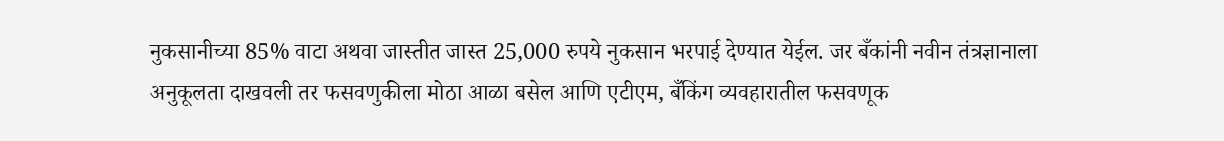नुकसानीच्या 85% वाटा अथवा जास्तीत जास्त 25,000 रुपये नुकसान भरपाई देण्यात येईल. जर बँकांनी नवीन तंत्रज्ञानाला अनुकूलता दाखवली तर फसवणुकीला मोठा आळा बसेल आणि एटीएम, बँकिंग व्यवहारातील फसवणूक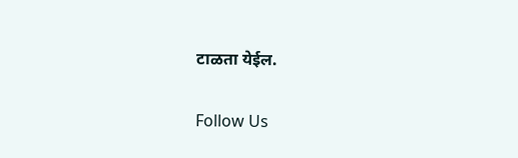टाळता येईल.

Follow Us